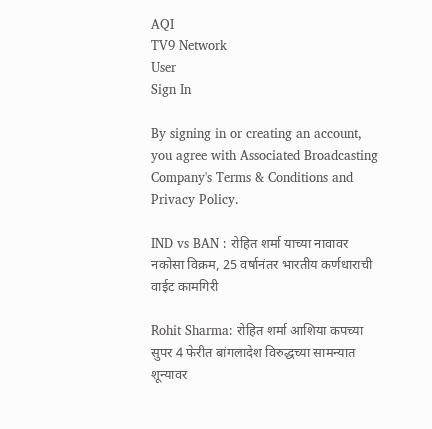AQI
TV9 Network
User
Sign In

By signing in or creating an account, you agree with Associated Broadcasting Company's Terms & Conditions and Privacy Policy.

IND vs BAN : रोहित शर्मा याच्या नावावर नकोसा विक्रम, 25 वर्षानंतर भारतीय कर्णधाराची वाईट कामगिरी

Rohit Sharma: रोहित शर्मा आशिया कपच्या सुपर 4 फेरीत बांगलादेश विरुद्धच्या सामन्यात शून्यावर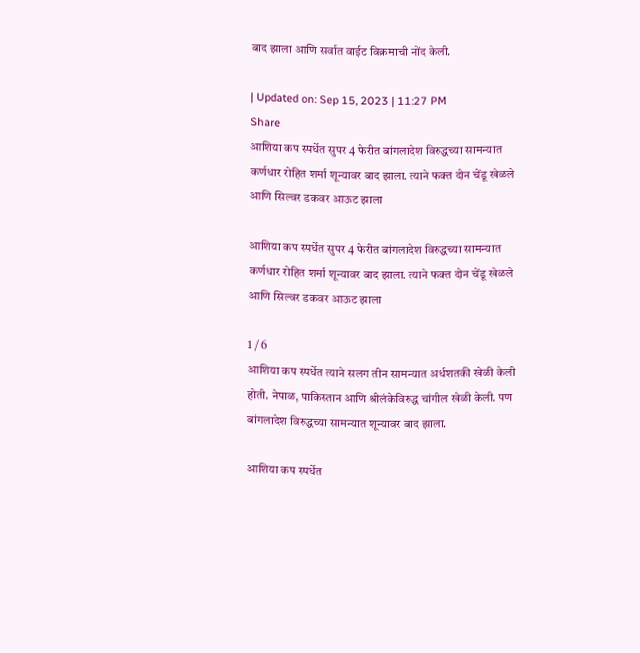बाद झाला आणि सर्वात वाईट विक्रमाची नोंद केली.

| Updated on: Sep 15, 2023 | 11:27 PM
Share
आशिया कप स्पर्धेत सुपर 4 फेरीत बांगलादेश विरुद्धच्या सामन्यात कर्णधार रोहित शर्मा शून्यावर बाद झाला. त्याने फक्त दोन चेंडू खेळले आणि सिल्वर डकवर आऊट झाला

आशिया कप स्पर्धेत सुपर 4 फेरीत बांगलादेश विरुद्धच्या सामन्यात कर्णधार रोहित शर्मा शून्यावर बाद झाला. त्याने फक्त दोन चेंडू खेळले आणि सिल्वर डकवर आऊट झाला

1 / 6
आशिया कप स्पर्धेत त्याने सलग तीन सामन्यात अर्धशतकी खेळी केली होती. नेपाळ, पाकिस्तान आणि श्रीलंकेविरुद्ध चांगील खेळी केली. पण बांगलादेश विरुद्धच्या सामन्यात शून्यावर बाद झाला.

आशिया कप स्पर्धेत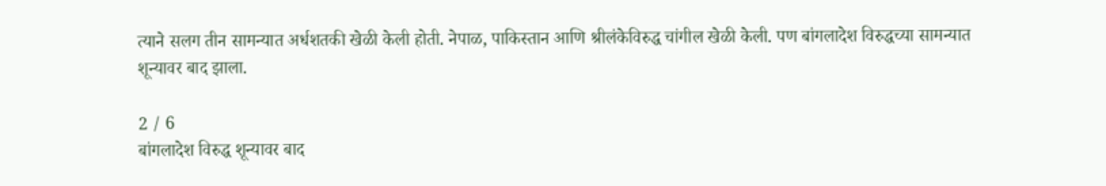त्याने सलग तीन सामन्यात अर्धशतकी खेळी केली होती. नेपाळ, पाकिस्तान आणि श्रीलंकेविरुद्ध चांगील खेळी केली. पण बांगलादेश विरुद्धच्या सामन्यात शून्यावर बाद झाला.

2 / 6
बांगलादेश विरुद्ध शून्यावर बाद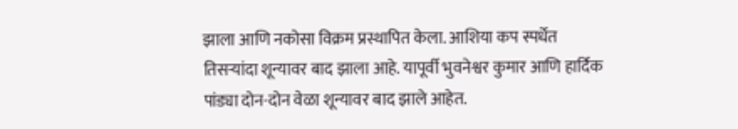झाला आणि नकोसा विक्रम प्रस्थापित केला. आशिया कप स्पर्धेत तिसऱ्यांदा शून्यावर बाद झाला आहे. यापूर्वी भुवनेश्वर कुमार आणि हार्दिक पांड्या दोन-दोन वेळा शून्यावर बाद झाले आहेत.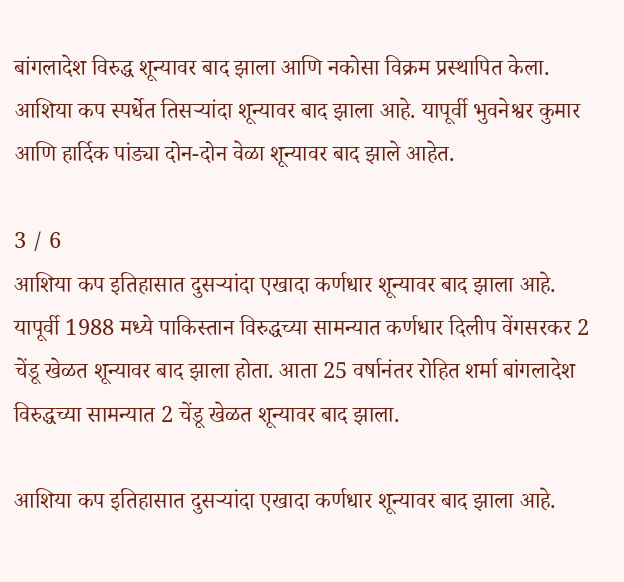बांगलादेश विरुद्ध शून्यावर बाद झाला आणि नकोसा विक्रम प्रस्थापित केला. आशिया कप स्पर्धेत तिसऱ्यांदा शून्यावर बाद झाला आहे. यापूर्वी भुवनेश्वर कुमार आणि हार्दिक पांड्या दोन-दोन वेळा शून्यावर बाद झाले आहेत.

3 / 6
आशिया कप इतिहासात दुसऱ्यांदा एखादा कर्णधार शून्यावर बाद झाला आहे. यापूर्वी 1988 मध्ये पाकिस्तान विरुद्धच्या सामन्यात कर्णधार दिलीप वेंगसरकर 2 चेंडू खेळत शून्यावर बाद झाला होता. आता 25 वर्षानंतर रोहित शर्मा बांगलादेश विरुद्धच्या सामन्यात 2 चेंडू खेळत शून्यावर बाद झाला.

आशिया कप इतिहासात दुसऱ्यांदा एखादा कर्णधार शून्यावर बाद झाला आहे.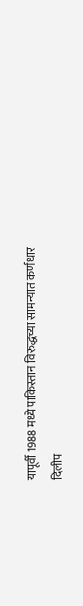यापूर्वी 1988 मध्ये पाकिस्तान विरुद्धच्या सामन्यात कर्णधार दिलीप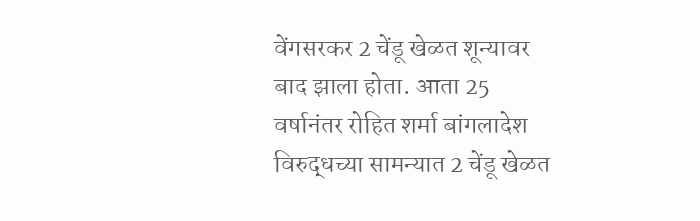वेंगसरकर 2 चेंडू खेळत शून्यावर बाद झाला होता. आता 25 वर्षानंतर रोहित शर्मा बांगलादेश विरुद्धच्या सामन्यात 2 चेंडू खेळत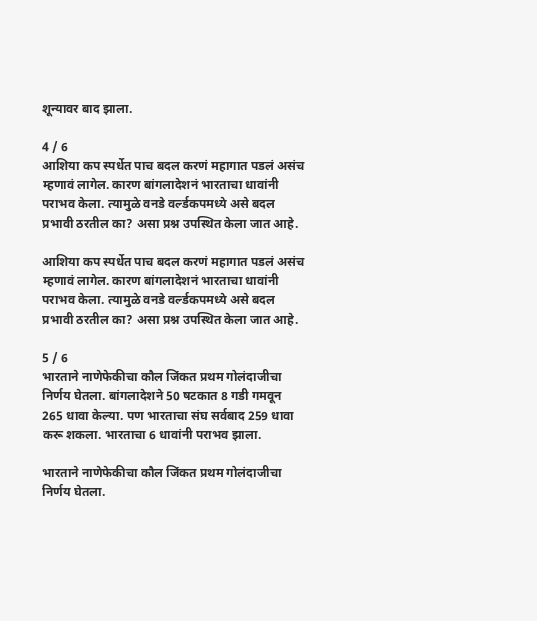शून्यावर बाद झाला.

4 / 6
आशिया कप स्पर्धेत पाच बदल करणं महागात पडलं असंच म्हणावं लागेल. कारण बांगलादेशनं भारताचा धावांनी पराभव केला. त्यामुळे वनडे वर्ल्डकपमध्ये असे बदल प्रभावी ठरतील का? असा प्रश्न उपस्थित केला जात आहे.

आशिया कप स्पर्धेत पाच बदल करणं महागात पडलं असंच म्हणावं लागेल. कारण बांगलादेशनं भारताचा धावांनी पराभव केला. त्यामुळे वनडे वर्ल्डकपमध्ये असे बदल प्रभावी ठरतील का? असा प्रश्न उपस्थित केला जात आहे.

5 / 6
भारताने नाणेफेकीचा कौल जिंकत प्रथम गोलंदाजीचा निर्णय घेतला. बांगलादेशने 50 षटकात 8 गडी गमवून 265 धावा केल्या. पण भारताचा संघ सर्वबाद 259 धावा करू शकला. भारताचा 6 धावांनी पराभव झाला.

भारताने नाणेफेकीचा कौल जिंकत प्रथम गोलंदाजीचा निर्णय घेतला.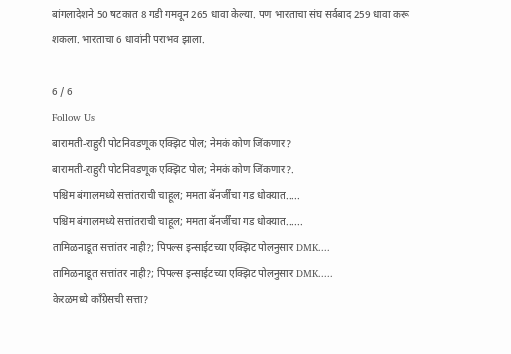बांगलादेशने 50 षटकात 8 गडी गमवून 265 धावा केल्या. पण भारताचा संघ सर्वबाद 259 धावा करू शकला. भारताचा 6 धावांनी पराभव झाला.

6 / 6
Follow Us
बारामती-राहुरी पोटनिवडणूक एक्झिट पोल; नेमकं कोण जिंकणार?
बारामती-राहुरी पोटनिवडणूक एक्झिट पोल; नेमकं कोण जिंकणार?.
पश्चिम बंगालमध्ये सत्तांतराची चाहूल; ममता बॅनर्जींचा गड धोक्यात.....
पश्चिम बंगालमध्ये सत्तांतराची चाहूल; ममता बॅनर्जींचा गड धोक्यात......
तामिळनाडूत सत्तांतर नाही?; पिपल्स इन्साईटच्या एक्झिट पोलनुसार DMK....
तामिळनाडूत सत्तांतर नाही?; पिपल्स इन्साईटच्या एक्झिट पोलनुसार DMK.....
केरळमध्ये काँग्रेसची सत्ता?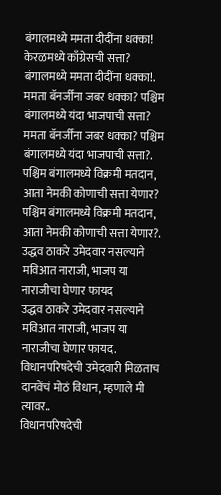बंगालमध्ये ममता दीदींना धक्का!
केरळमध्ये काँग्रेसची सत्ता? बंगालमध्ये ममता दीदींना धक्का!.
ममता बॅनर्जींना जबर धक्का? पश्चिम बंगालमध्ये यंदा भाजपाची सत्ता?
ममता बॅनर्जींना जबर धक्का? पश्चिम बंगालमध्ये यंदा भाजपाची सत्ता?.
पश्चिम बंगालमध्ये विक्रमी मतदान, आता नेमकी कोणाची सत्ता येणार?
पश्चिम बंगालमध्ये विक्रमी मतदान, आता नेमकी कोणाची सत्ता येणार?.
उद्धव ठाकरे उमेदवार नसल्याने मविआत नाराजी, भाजप या नाराजीचा घेणार फायद
उद्धव ठाकरे उमेदवार नसल्याने मविआत नाराजी, भाजप या नाराजीचा घेणार फायद.
विधानपरिषदेची उमेदवारी मिळताच दानवेंचं मोठं विधान, म्हणाले मी त्यावर..
विधानपरिषदेची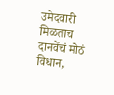उमेदवारी मिळताच दानवेंचं मोठं विधान,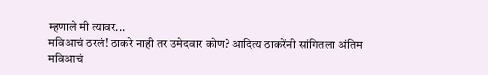म्हणाले मी त्यावर...
मविआचं ठरलं! ठाकरे नाही तर उमेदवार कोण? आदित्य ठाकरेंनी सांगितला अंतिम
मविआचं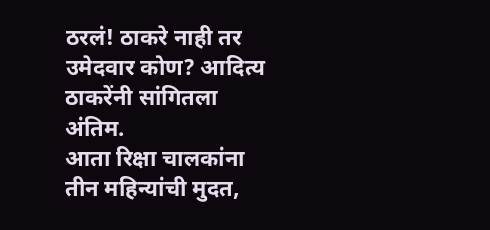ठरलं! ठाकरे नाही तर उमेदवार कोण? आदित्य ठाकरेंनी सांगितला अंतिम.
आता रिक्षा चालकांना तीन महिन्यांची मुदत,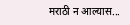मराठी न आल्यास...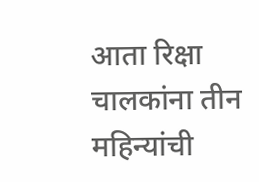आता रिक्षा चालकांना तीन महिन्यांची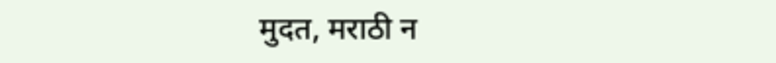मुदत, मराठी न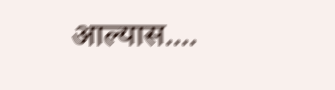आल्यास....